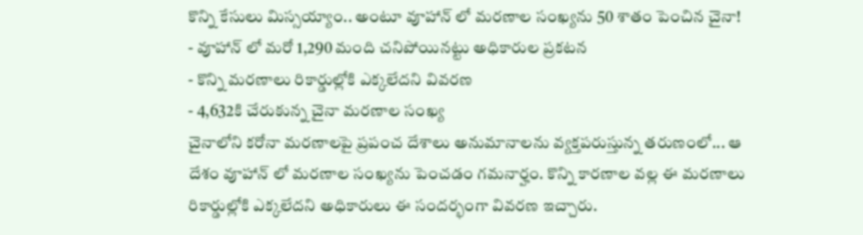కొన్ని కేసులు మిస్సయ్యాం.. అంటూ వూహాన్ లో మరణాల సంఖ్యను 50 శాతం పెంచిన చైనా!
- వూహాన్ లో మరో 1,290 మంది చనిపోయినట్టు అధికారుల ప్రకటన
- కొన్ని మరణాలు రికార్డుల్లోకి ఎక్కలేదని వివరణ
- 4,632కి చేరుకున్న చైనా మరణాల సంఖ్య
చైనాలోని కరోనా మరణాలపై ప్రపంచ దేశాలు అనుమానాలను వ్యక్తపరుస్తున్న తరుణంలో... ఆ దేశం వూహాన్ లో మరణాల సంఖ్యను పెంచడం గమనార్హం. కొన్ని కారణాల వల్ల ఈ మరణాలు రికార్డుల్లోకి ఎక్కలేదని అధికారులు ఈ సందర్భంగా వివరణ ఇచ్చారు.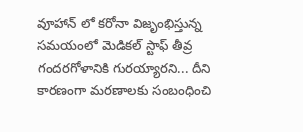వూహాన్ లో కరోనా విజృంభిస్తున్న సమయంలో మెడికల్ స్టాఫ్ తీవ్ర గందరగోళానికి గురయ్యారని... దీని కారణంగా మరణాలకు సంబంధించి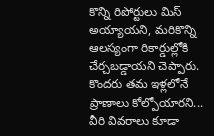కొన్ని రిపోర్టులు మిస్ అయ్యాయని, మరికొన్ని ఆలస్యంగా రికార్డుల్లోకి చేర్చబడ్డాయని చెప్పారు. కొందరు తమ ఇళ్లలోనే ప్రాణాలు కోల్పోయారని... వీరి వివరాలు కూడా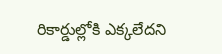రికార్డుల్లోకి ఎక్కలేదని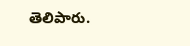తెలిపారు.